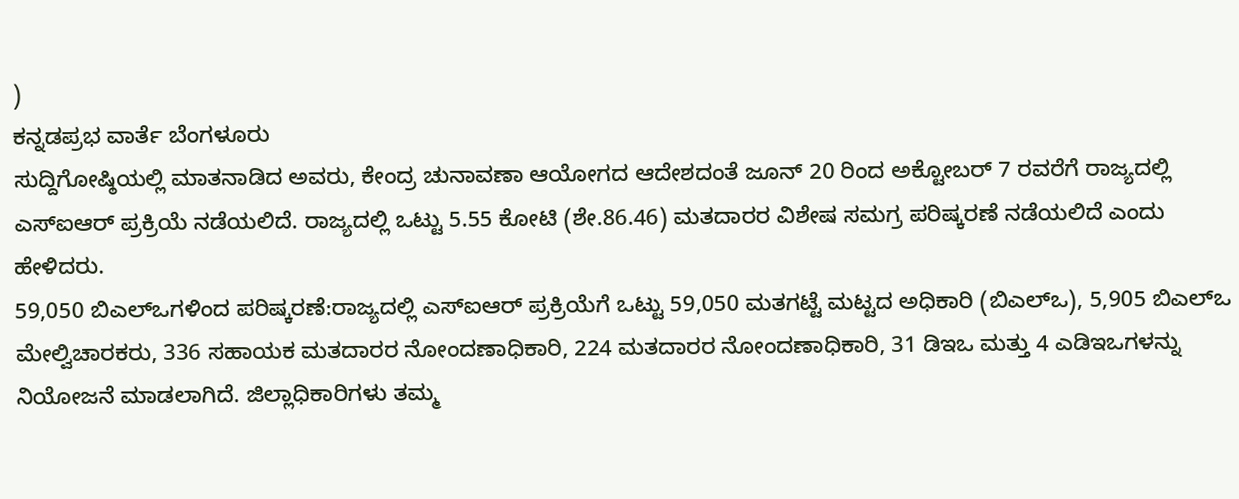)
ಕನ್ನಡಪ್ರಭ ವಾರ್ತೆ ಬೆಂಗಳೂರು
ಸುದ್ದಿಗೋಷ್ಠಿಯಲ್ಲಿ ಮಾತನಾಡಿದ ಅವರು, ಕೇಂದ್ರ ಚುನಾವಣಾ ಆಯೋಗದ ಆದೇಶದಂತೆ ಜೂನ್ 20 ರಿಂದ ಅಕ್ಟೋಬರ್ 7 ರವರೆಗೆ ರಾಜ್ಯದಲ್ಲಿ ಎಸ್ಐಆರ್ ಪ್ರಕ್ರಿಯೆ ನಡೆಯಲಿದೆ. ರಾಜ್ಯದಲ್ಲಿ ಒಟ್ಟು 5.55 ಕೋಟಿ (ಶೇ.86.46) ಮತದಾರರ ವಿಶೇಷ ಸಮಗ್ರ ಪರಿಷ್ಕರಣೆ ನಡೆಯಲಿದೆ ಎಂದು ಹೇಳಿದರು.
59,050 ಬಿಎಲ್ಒಗಳಿಂದ ಪರಿಷ್ಕರಣೆ:ರಾಜ್ಯದಲ್ಲಿ ಎಸ್ಐಆರ್ ಪ್ರಕ್ರಿಯೆಗೆ ಒಟ್ಟು 59,050 ಮತಗಟ್ಟೆ ಮಟ್ಟದ ಅಧಿಕಾರಿ (ಬಿಎಲ್ಒ), 5,905 ಬಿಎಲ್ಒ ಮೇಲ್ವಿಚಾರಕರು, 336 ಸಹಾಯಕ ಮತದಾರರ ನೋಂದಣಾಧಿಕಾರಿ, 224 ಮತದಾರರ ನೋಂದಣಾಧಿಕಾರಿ, 31 ಡಿಇಒ ಮತ್ತು 4 ಎಡಿಇಒಗಳನ್ನು ನಿಯೋಜನೆ ಮಾಡಲಾಗಿದೆ. ಜಿಲ್ಲಾಧಿಕಾರಿಗಳು ತಮ್ಮ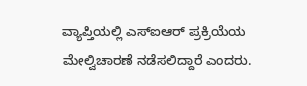ವ್ಯಾಪ್ತಿಯಲ್ಲಿ ಎಸ್ಐಆರ್ ಪ್ರಕ್ರಿಯೆಯ ಮೇಲ್ವಿಚಾರಣೆ ನಡೆಸಲಿದ್ದಾರೆ ಎಂದರು.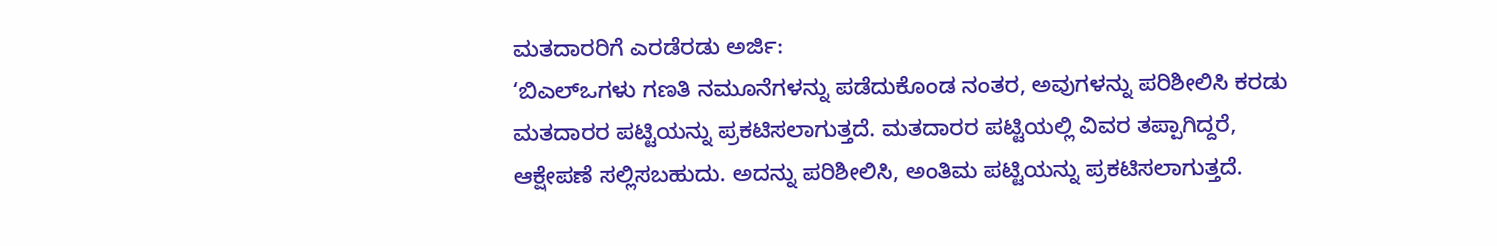ಮತದಾರರಿಗೆ ಎರಡೆರಡು ಅರ್ಜಿ:
‘ಬಿಎಲ್ಒಗಳು ಗಣತಿ ನಮೂನೆಗಳನ್ನು ಪಡೆದುಕೊಂಡ ನಂತರ, ಅವುಗಳನ್ನು ಪರಿಶೀಲಿಸಿ ಕರಡು ಮತದಾರರ ಪಟ್ಟಿಯನ್ನು ಪ್ರಕಟಿಸಲಾಗುತ್ತದೆ. ಮತದಾರರ ಪಟ್ಟಿಯಲ್ಲಿ ವಿವರ ತಪ್ಪಾಗಿದ್ದರೆ, ಆಕ್ಷೇಪಣೆ ಸಲ್ಲಿಸಬಹುದು. ಅದನ್ನು ಪರಿಶೀಲಿಸಿ, ಅಂತಿಮ ಪಟ್ಟಿಯನ್ನು ಪ್ರಕಟಿಸಲಾಗುತ್ತದೆ.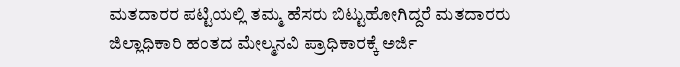ಮತದಾರರ ಪಟ್ಟಿಯಲ್ಲಿ ತಮ್ಮ ಹೆಸರು ಬಿಟ್ಟುಹೋಗಿದ್ದರೆ ಮತದಾರರು ಜಿಲ್ಲಾಧಿಕಾರಿ ಹಂತದ ಮೇಲ್ಮನವಿ ಪ್ರಾಧಿಕಾರಕ್ಕೆ ಅರ್ಜಿ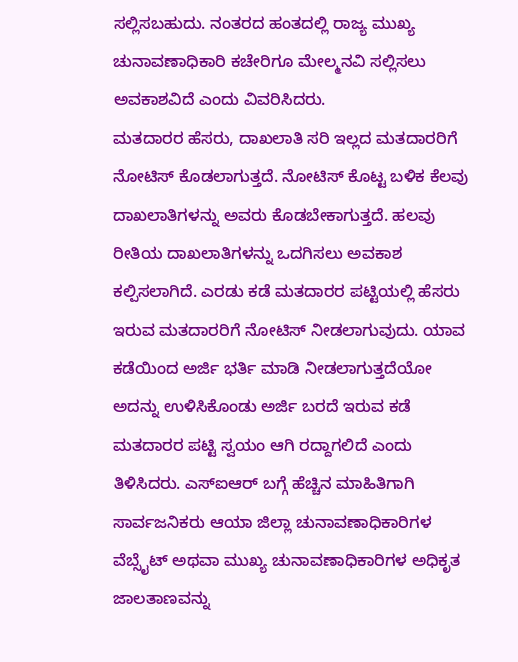ಸಲ್ಲಿಸಬಹುದು. ನಂತರದ ಹಂತದಲ್ಲಿ ರಾಜ್ಯ ಮುಖ್ಯ ಚುನಾವಣಾಧಿಕಾರಿ ಕಚೇರಿಗೂ ಮೇಲ್ಮನವಿ ಸಲ್ಲಿಸಲು ಅವಕಾಶವಿದೆ ಎಂದು ವಿವರಿಸಿದರು.
ಮತದಾರರ ಹೆಸರು, ದಾಖಲಾತಿ ಸರಿ ಇಲ್ಲದ ಮತದಾರರಿಗೆ ನೋಟಿಸ್ ಕೊಡಲಾಗುತ್ತದೆ. ನೋಟಿಸ್ ಕೊಟ್ಟ ಬಳಿಕ ಕೆಲವು ದಾಖಲಾತಿಗಳನ್ನು ಅವರು ಕೊಡಬೇಕಾಗುತ್ತದೆ. ಹಲವು ರೀತಿಯ ದಾಖಲಾತಿಗಳನ್ನು ಒದಗಿಸಲು ಅವಕಾಶ ಕಲ್ಪಿಸಲಾಗಿದೆ. ಎರಡು ಕಡೆ ಮತದಾರರ ಪಟ್ಟಿಯಲ್ಲಿ ಹೆಸರು ಇರುವ ಮತದಾರರಿಗೆ ನೋಟಿಸ್ ನೀಡಲಾಗುವುದು. ಯಾವ ಕಡೆಯಿಂದ ಅರ್ಜಿ ಭರ್ತಿ ಮಾಡಿ ನೀಡಲಾಗುತ್ತದೆಯೋ ಅದನ್ನು ಉಳಿಸಿಕೊಂಡು ಅರ್ಜಿ ಬರದೆ ಇರುವ ಕಡೆ ಮತದಾರರ ಪಟ್ಟಿ ಸ್ವಯಂ ಆಗಿ ರದ್ದಾಗಲಿದೆ ಎಂದು ತಿಳಿಸಿದರು. ಎಸ್ಐಆರ್ ಬಗ್ಗೆ ಹೆಚ್ಚಿನ ಮಾಹಿತಿಗಾಗಿ ಸಾರ್ವಜನಿಕರು ಆಯಾ ಜಿಲ್ಲಾ ಚುನಾವಣಾಧಿಕಾರಿಗಳ ವೆಬ್ಸೈಟ್ ಅಥವಾ ಮುಖ್ಯ ಚುನಾವಣಾಧಿಕಾರಿಗಳ ಅಧಿಕೃತ ಜಾಲತಾಣವನ್ನು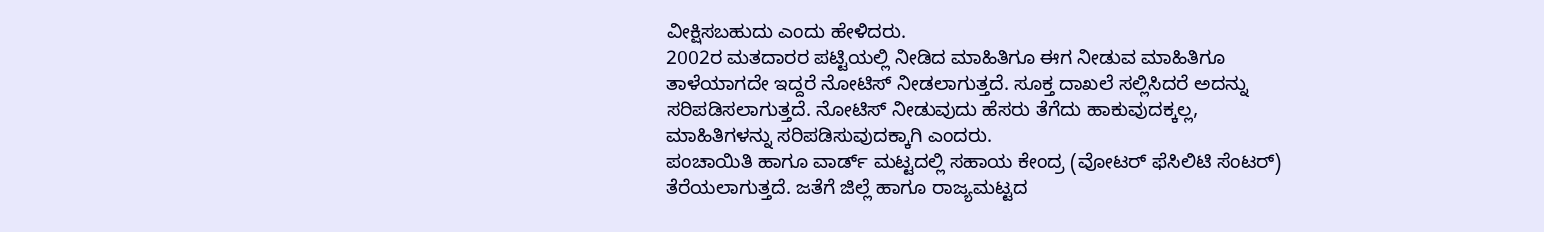ವೀಕ್ಷಿಸಬಹುದು ಎಂದು ಹೇಳಿದರು.
2002ರ ಮತದಾರರ ಪಟ್ಟಿಯಲ್ಲಿ ನೀಡಿದ ಮಾಹಿತಿಗೂ ಈಗ ನೀಡುವ ಮಾಹಿತಿಗೂ ತಾಳೆಯಾಗದೇ ಇದ್ದರೆ ನೋಟಿಸ್ ನೀಡಲಾಗುತ್ತದೆ. ಸೂಕ್ತ ದಾಖಲೆ ಸಲ್ಲಿಸಿದರೆ ಅದನ್ನು ಸರಿಪಡಿಸಲಾಗುತ್ತದೆ. ನೋಟಿಸ್ ನೀಡುವುದು ಹೆಸರು ತೆಗೆದು ಹಾಕುವುದಕ್ಕಲ್ಲ, ಮಾಹಿತಿಗಳನ್ನು ಸರಿಪಡಿಸುವುದಕ್ಕಾಗಿ ಎಂದರು.
ಪಂಚಾಯಿತಿ ಹಾಗೂ ವಾರ್ಡ್ ಮಟ್ಟದಲ್ಲಿ ಸಹಾಯ ಕೇಂದ್ರ (ವೋಟರ್ ಫೆಸಿಲಿಟಿ ಸೆಂಟರ್) ತೆರೆಯಲಾಗುತ್ತದೆ. ಜತೆಗೆ ಜಿಲ್ಲೆ ಹಾಗೂ ರಾಜ್ಯಮಟ್ಟದ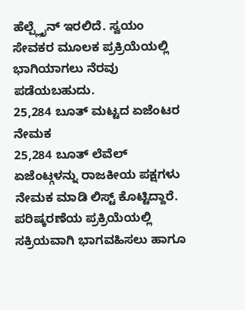ಹೆಲ್ಪ್ಲೈನ್ ಇರಲಿದೆ. ಸ್ವಯಂ ಸೇವಕರ ಮೂಲಕ ಪ್ರಕ್ರಿಯೆಯಲ್ಲಿ ಭಾಗಿಯಾಗಲು ನೆರವು ಪಡೆಯಬಹುದು.
25,284 ಬೂತ್ ಮಟ್ಟದ ಏಜೆಂಟರ ನೇಮಕ
25,284 ಬೂತ್ ಲೆವೆಲ್ ಏಜೆಂಟ್ಗಳನ್ನು ರಾಜಕೀಯ ಪಕ್ಷಗಳು ನೇಮಕ ಮಾಡಿ ಲಿಸ್ಟ್ ಕೊಟ್ಟಿದ್ದಾರೆ. ಪರಿಷ್ಕರಣೆಯ ಪ್ರಕ್ರಿಯೆಯಲ್ಲಿ ಸಕ್ರಿಯವಾಗಿ ಭಾಗವಹಿಸಲು ಹಾಗೂ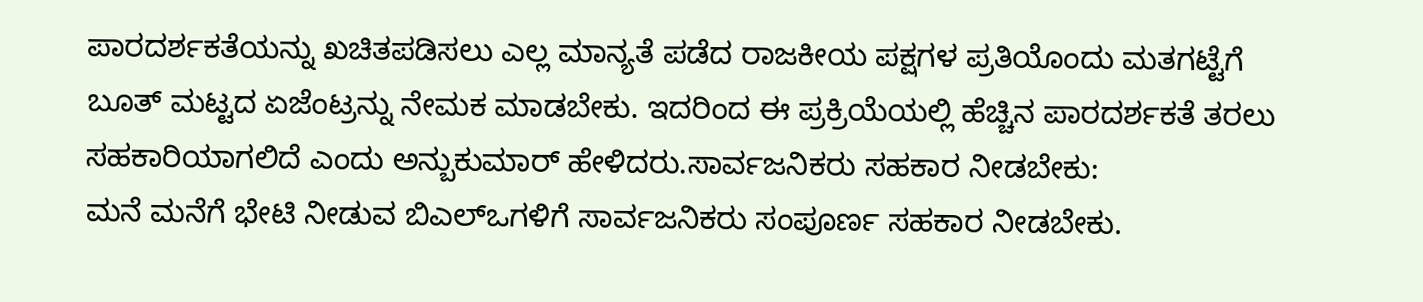ಪಾರದರ್ಶಕತೆಯನ್ನು ಖಚಿತಪಡಿಸಲು ಎಲ್ಲ ಮಾನ್ಯತೆ ಪಡೆದ ರಾಜಕೀಯ ಪಕ್ಷಗಳ ಪ್ರತಿಯೊಂದು ಮತಗಟ್ಟೆಗೆ ಬೂತ್ ಮಟ್ಟದ ಏಜೆಂಟ್ರನ್ನು ನೇಮಕ ಮಾಡಬೇಕು. ಇದರಿಂದ ಈ ಪ್ರಕ್ರಿಯೆಯಲ್ಲಿ ಹೆಚ್ಚಿನ ಪಾರದರ್ಶಕತೆ ತರಲು ಸಹಕಾರಿಯಾಗಲಿದೆ ಎಂದು ಅನ್ಬುಕುಮಾರ್ ಹೇಳಿದರು.ಸಾರ್ವಜನಿಕರು ಸಹಕಾರ ನೀಡಬೇಕು:
ಮನೆ ಮನೆಗೆ ಭೇಟಿ ನೀಡುವ ಬಿಎಲ್ಒಗಳಿಗೆ ಸಾರ್ವಜನಿಕರು ಸಂಪೂರ್ಣ ಸಹಕಾರ ನೀಡಬೇಕು.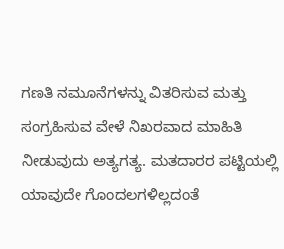ಗಣತಿ ನಮೂನೆಗಳನ್ನು ವಿತರಿಸುವ ಮತ್ತು ಸಂಗ್ರಹಿಸುವ ವೇಳೆ ನಿಖರವಾದ ಮಾಹಿತಿ ನೀಡುವುದು ಅತ್ಯಗತ್ಯ. ಮತದಾರರ ಪಟ್ಟಿಯಲ್ಲಿ ಯಾವುದೇ ಗೊಂದಲಗಳಿಲ್ಲದಂತೆ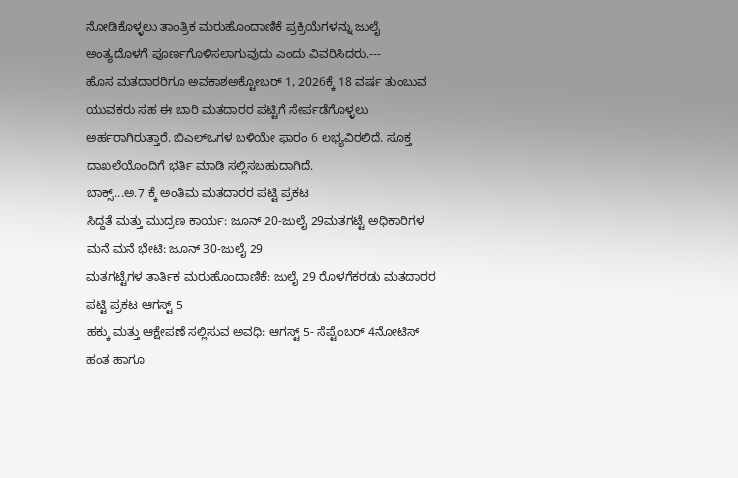ನೋಡಿಕೊಳ್ಳಲು ತಾಂತ್ರಿಕ ಮರುಹೊಂದಾಣಿಕೆ ಪ್ರಕ್ರಿಯೆಗಳನ್ನು ಜುಲೈ ಅಂತ್ಯದೊಳಗೆ ಪೂರ್ಣಗೊಳಿಸಲಾಗುವುದು ಎಂದು ವಿವರಿಸಿದರು.---
ಹೊಸ ಮತದಾರರಿಗೂ ಅವಕಾಶಅಕ್ಟೋಬರ್ 1, 2026ಕ್ಕೆ 18 ವರ್ಷ ತುಂಬುವ ಯುವಕರು ಸಹ ಈ ಬಾರಿ ಮತದಾರರ ಪಟ್ಟಿಗೆ ಸೇರ್ಪಡೆಗೊಳ್ಳಲು ಅರ್ಹರಾಗಿರುತ್ತಾರೆ. ಬಿಎಲ್ಒಗಳ ಬಳಿಯೇ ಫಾರಂ 6 ಲಭ್ಯವಿರಲಿದೆ. ಸೂಕ್ತ ದಾಖಲೆಯೊಂದಿಗೆ ಭರ್ತಿ ಮಾಡಿ ಸಲ್ಲಿಸಬಹುದಾಗಿದೆ.
ಬಾಕ್ಸ್...ಅ.7 ಕ್ಕೆ ಅಂತಿಮ ಮತದಾರರ ಪಟ್ಟಿ ಪ್ರಕಟ
ಸಿದ್ದತೆ ಮತ್ತು ಮುದ್ರಣ ಕಾರ್ಯ: ಜೂನ್ 20-ಜುಲೈ 29ಮತಗಟ್ಟೆ ಅಧಿಕಾರಿಗಳ ಮನೆ ಮನೆ ಭೇಟಿ: ಜೂನ್ 30-ಜುಲೈ 29
ಮತಗಟ್ಟೆಗಳ ತಾರ್ತಿಕ ಮರುಹೊಂದಾಣಿಕೆ: ಜುಲೈ 29 ರೊಳಗೆಕರಡು ಮತದಾರರ ಪಟ್ಟಿ ಪ್ರಕಟ ಆಗಸ್ಟ್ 5
ಹಕ್ಕು ಮತ್ತು ಆಕ್ಷೇಪಣೆ ಸಲ್ಲಿಸುವ ಅವಧಿ: ಆಗಸ್ಟ್ 5- ಸೆಪ್ಟೆಂಬರ್ 4ನೋಟಿಸ್ ಹಂತ ಹಾಗೂ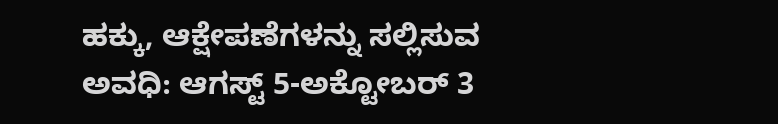ಹಕ್ಕು, ಆಕ್ಷೇಪಣೆಗಳನ್ನು ಸಲ್ಲಿಸುವ ಅವಧಿ: ಆಗಸ್ಟ್ 5-ಅಕ್ಟೋಬರ್ 3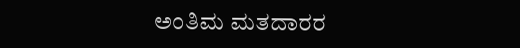ಅಂತಿಮ ಮತದಾರರ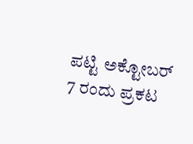ಪಟ್ಟಿ ಅಕ್ಟೋಬರ್ 7 ರಂದು ಪ್ರಕಟ